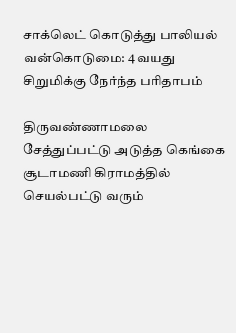சாக்லெட் கொடுத்து பாலியல் வன்கொடுமை: 4 வயது சிறுமிக்கு நேர்ந்த பரிதாபம்

திருவண்ணாமலை சேத்துப்பட்டு அடுத்த கெங்கை சூடாமணி கிராமத்தில் செயல்பட்டு வரும்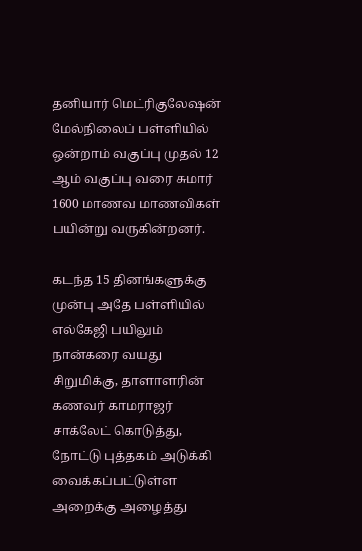தனியார் மெட்ரிகுலேஷன் மேல்நிலைப் பள்ளியில் ஒன்றாம் வகுப்பு முதல் 12 ஆம் வகுப்பு வரை சுமார் 1600 மாணவ மாணவிகள் பயின்று வருகின்றனர்.

கடந்த 15 தினங்களுக்கு முன்பு அதே பள்ளியில் எல்கேஜி பயிலும் நான்கரை வயது சிறுமிக்கு, தாளாளரின் கணவர் காமராஜர் சாக்லேட் கொடுத்து, நோட்டு புத்தகம் அடுக்கி வைக்கப்பட்டுள்ள அறைக்கு அழைத்து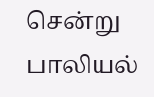சென்று பாலியல்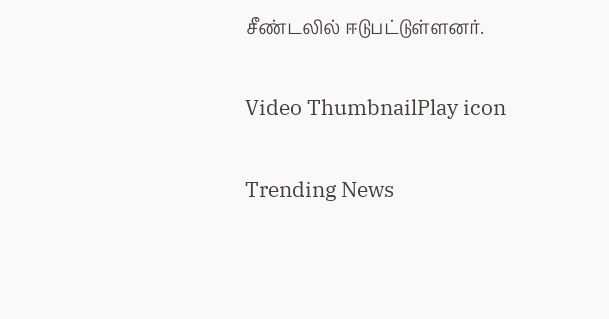சீண்டலில் ஈடுபட்டுள்ளனர்.

Video ThumbnailPlay icon

Trending News